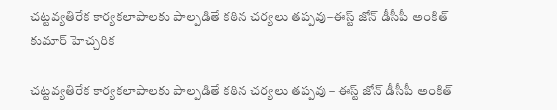చట్టవ్యతిరేక కార్యకలాపాలకు పాల్పడితే కఠిన చర్యలు తప్పవు–ఈస్ట్ జోన్ డీసీపీ అంకిత్ కుమార్ హెచ్చరిక

చట్టవ్యతిరేక కార్యకలాపాలకు పాల్పడితే కఠిన చర్యలు తప్పవు – ఈస్ట్ జోన్ డీసీపీ అంకిత్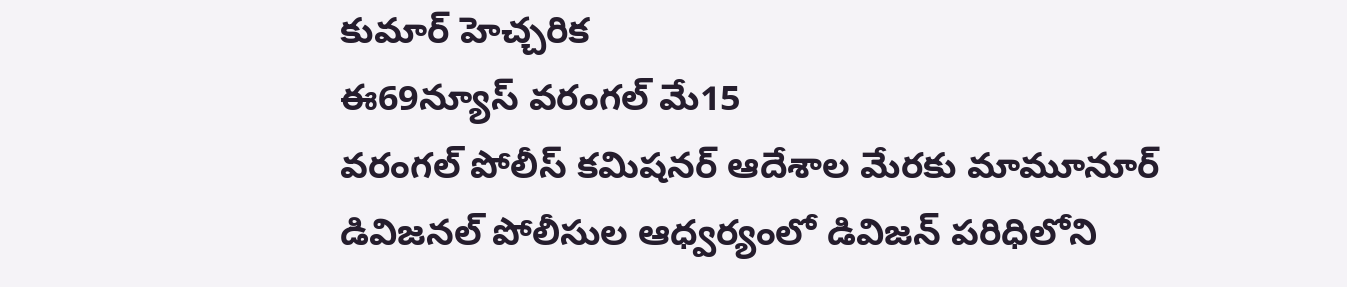కుమార్ హెచ్చరిక
ఈ69న్యూస్ వరంగల్ మే15
వరంగల్ పోలీస్ కమిషనర్ ఆదేశాల మేరకు మామూనూర్ డివిజనల్ పోలీసుల ఆధ్వర్యంలో డివిజన్ పరిధిలోని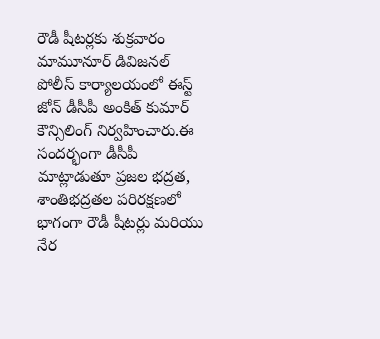రౌడీ షీటర్లకు శుక్రవారం మామూనూర్ డివిజనల్ పోలీస్ కార్యాలయంలో ఈస్ట్ జోన్ డీసీపీ అంకిత్ కుమార్ కౌన్సిలింగ్ నిర్వహించారు.ఈ సందర్భంగా డీసీపీ మాట్లాడుతూ ప్రజల భద్రత, శాంతిభద్రతల పరిరక్షణలో భాగంగా రౌడీ షీటర్లు మరియు నేర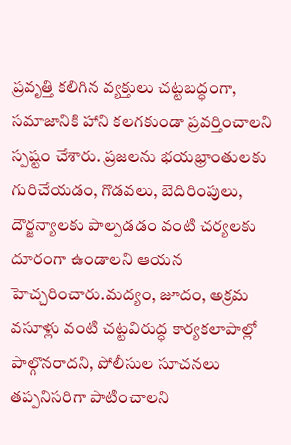ప్రవృత్తి కలిగిన వ్యక్తులు చట్టబద్ధంగా, సమాజానికి హాని కలగకుండా ప్రవర్తించాలని స్పష్టం చేశారు. ప్రజలను భయభ్రాంతులకు గురిచేయడం, గొడవలు, బెదిరింపులు, దౌర్జన్యాలకు పాల్పడడం వంటి చర్యలకు దూరంగా ఉండాలని ఆయన హెచ్చరించారు.మద్యం, జూదం, అక్రమ వసూళ్లు వంటి చట్టవిరుద్ధ కార్యకలాపాల్లో పాల్గొనరాదని, పోలీసుల సూచనలు తప్పనిసరిగా పాటించాలని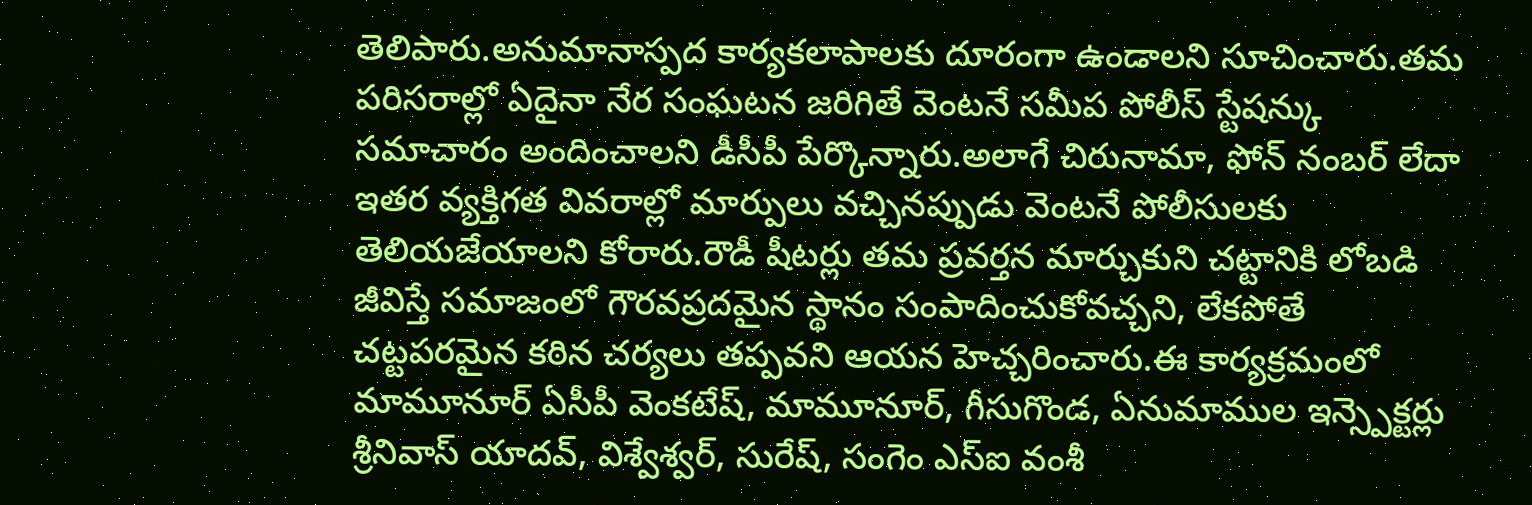తెలిపారు.అనుమానాస్పద కార్యకలాపాలకు దూరంగా ఉండాలని సూచించారు.తమ పరిసరాల్లో ఏదైనా నేర సంఘటన జరిగితే వెంటనే సమీప పోలీస్ స్టేషన్కు సమాచారం అందించాలని డీసీపీ పేర్కొన్నారు.అలాగే చిరునామా, ఫోన్ నంబర్ లేదా ఇతర వ్యక్తిగత వివరాల్లో మార్పులు వచ్చినప్పుడు వెంటనే పోలీసులకు తెలియజేయాలని కోరారు.రౌడీ షీటర్లు తమ ప్రవర్తన మార్చుకుని చట్టానికి లోబడి జీవిస్తే సమాజంలో గౌరవప్రదమైన స్థానం సంపాదించుకోవచ్చని, లేకపోతే చట్టపరమైన కఠిన చర్యలు తప్పవని ఆయన హెచ్చరించారు.ఈ కార్యక్రమంలో మామూనూర్ ఏసీపీ వెంకటేష్, మామూనూర్, గీసుగొండ, ఏనుమాముల ఇన్స్పెక్టర్లు శ్రీనివాస్ యాదవ్, విశ్వేశ్వర్, సురేష్, సంగెం ఎస్ఐ వంశీ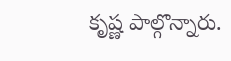కృష్ణ పాల్గొన్నారు.